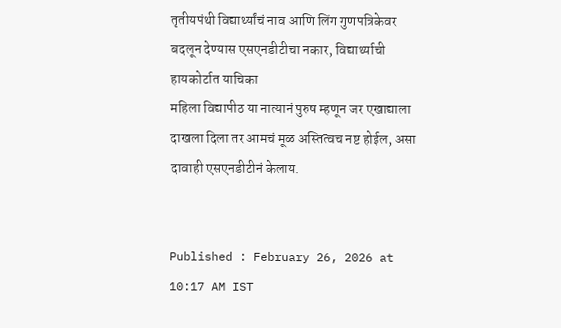तृतीयपंथी विद्यार्थ्यांचं नाव आणि लिंग गुणपत्रिकेवर बदलून देण्यास एसएनडीटीचा नकार, विद्यार्थ्याची हायकोर्टात याचिका
महिला विद्यापीठ या नात्यानं पुरुष म्हणून जर एखाद्याला दाखला दिला तर आमचं मूळ अस्तित्वच नष्ट होईल, असा दावाही एसएनडीटीनं केलाय.


Published : February 26, 2026 at 10:17 AM IST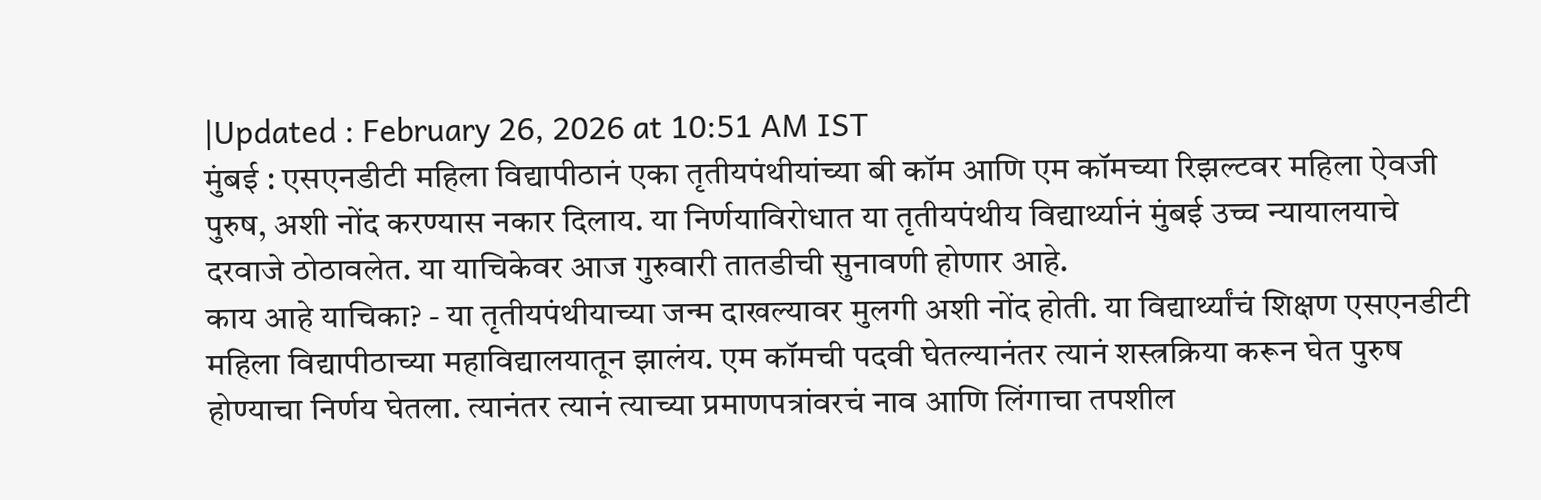|Updated : February 26, 2026 at 10:51 AM IST
मुंबई : एसएनडीटी महिला विद्यापीठानं एका तृतीयपंथीयांच्या बी कॉम आणि एम कॉमच्या रिझल्टवर महिला ऐवजी पुरुष, अशी नोंद करण्यास नकार दिलाय. या निर्णयाविरोधात या तृतीयपंथीय विद्यार्थ्यानं मुंबई उच्च न्यायालयाचे दरवाजे ठोठावलेत. या याचिकेवर आज गुरुवारी तातडीची सुनावणी होणार आहे.
काय आहे याचिका? - या तृतीयपंथीयाच्या जन्म दाखल्यावर मुलगी अशी नोंद होती. या विद्यार्थ्यांचं शिक्षण एसएनडीटी महिला विद्यापीठाच्या महाविद्यालयातून झालंय. एम कॉमची पदवी घेतल्यानंतर त्यानं शस्त्रक्रिया करून घेत पुरुष होण्याचा निर्णय घेतला. त्यानंतर त्यानं त्याच्या प्रमाणपत्रांवरचं नाव आणि लिंगाचा तपशील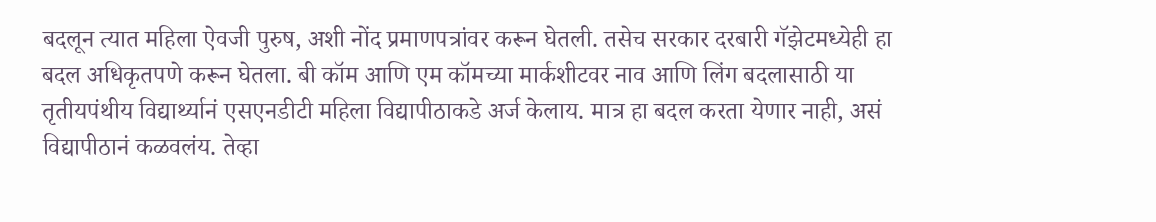बदलून त्यात महिला ऐवजी पुरुष, अशी नोंद प्रमाणपत्रांवर करून घेतली. तसेच सरकार दरबारी गॅझेटमध्येही हा बदल अधिकृतपणे करून घेतला. बी कॉम आणि एम कॉमच्या मार्कशीटवर नाव आणि लिंग बदलासाठी या तृतीयपंथीय विद्यार्थ्यानं एसएनडीटी महिला विद्यापीठाकडे अर्ज केलाय. मात्र हा बदल करता येणार नाही, असं विद्यापीठानं कळवलंय. तेव्हा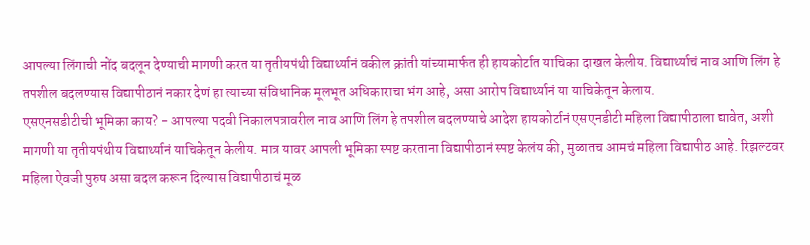आपल्या लिंगाची नोंद बदलून देण्याची मागणी करत या तृतीयपंथी विद्यार्थ्यानं वकील क्रांती यांच्यामार्फत ही हायकोर्टात याचिका दाखल केलीय. विद्यार्थ्याचं नाव आणि लिंग हे तपशील बदलण्यास विद्यापीठानं नकार देणं हा त्याच्या संविधानिक मूलभूत अधिकाराचा भंग आहे, असा आरोप विद्यार्थ्यानं या याचिकेतून केलाय.
एसएनसडीटीची भूमिका काय? - आपल्या पदवी निकालपत्रावरील नाव आणि लिंग हे तपशील बदलण्याचे आदेश हायकोर्टानं एसएनडीटी महिला विद्यापीठाला द्यावेत, अशी मागणी या तृतीयपंथीय विद्यार्थ्यानं याचिकेतून केलीय. मात्र यावर आपली भूमिका स्पष्ट करताना विद्यापीठानं स्पष्ट केलंय की, मुळातच आमचं महिला विद्यापीठ आहे. रिझल्टवर महिला ऐवजी पुरुष असा बदल करून दिल्यास विद्यापीठाचं मूळ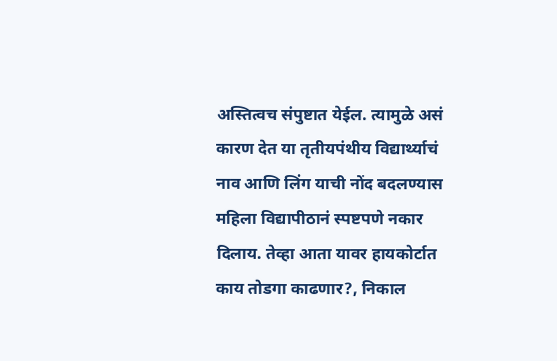अस्तित्वच संपुष्टात येईल. त्यामुळे असं कारण देत या तृतीयपंथीय विद्यार्थ्याचं नाव आणि लिंग याची नोंद बदलण्यास महिला विद्यापीठानं स्पष्टपणे नकार दिलाय. तेव्हा आता यावर हायकोर्टात काय तोडगा काढणार?, निकाल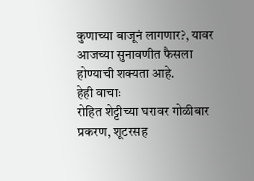कुणाच्या बाजूनं लागणार?, यावर आजच्या सुनावणीत फैसला होण्याची शक्यता आहे.
हेही वाचाः
रोहित शेट्टीच्या घरावर गोळीबार प्रकरण, शूटरसह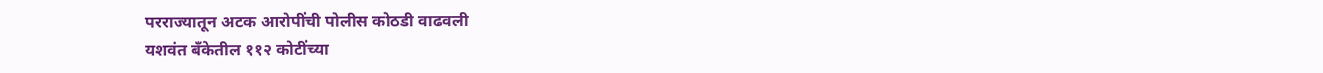परराज्यातून अटक आरोपींची पोलीस कोठडी वाढवली
यशवंत बँकेतील ११२ कोटींच्या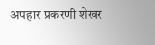अपहार प्रकरणी शेखर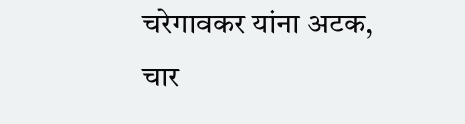चरेगावकर यांना अटक, चार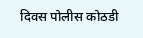दिवस पोलीस कोठडी